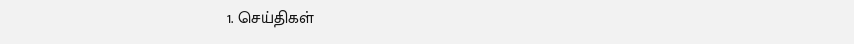1. செய்திகள்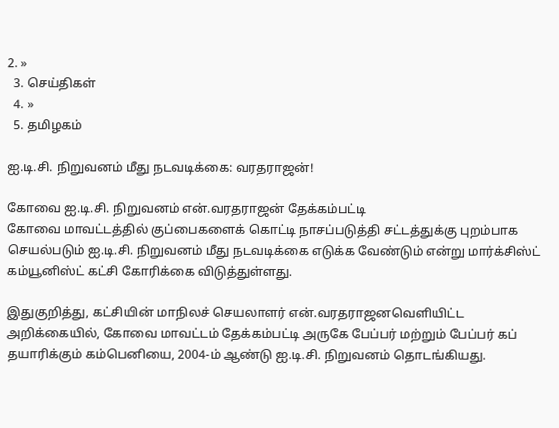2. »
  3. செய்திகள்
  4. »
  5. த‌மிழக‌ம்

ஐ.டி.சி. நிறுவனம் மீது நடவடிக்கை‌: வரதரா‌ஜ‌ன்!

கோவை ஐ.டி.சி. நிறுவனம் என்.வரதராஜன் தேக்கம்பட்டி
கோவை மாவட்டத்தில் குப்பைகளைக் கொட்டி நாசப்படுத்தி சட்டத்துக்கு புறம்பாக செயல்படும் ஐ.டி.சி. நிறுவனம் மீது நடவடிக்கை எடுக்க வேண்டும் என்று மார்க்சிஸ்ட் கம்யூனிஸ்ட் கட்சி கோரிக்கை விடுத்துள்ளது.

இதுகுறித்து, கட்சியின் மாநிலச் செயலாளர் என்.வரதராஜனவெளியிட்ட அ‌றி‌க்கை‌யி‌ல், கோவை மாவட்டம் தேக்கம்பட்டி அருகே பேப்பர் மற்றும் பேப்பர் கப் தயாரிக்கும் கம்பெனியை, 2004-ம் ஆண்டு ஐ.டி.சி. நிறுவனம் தொடங்கியது.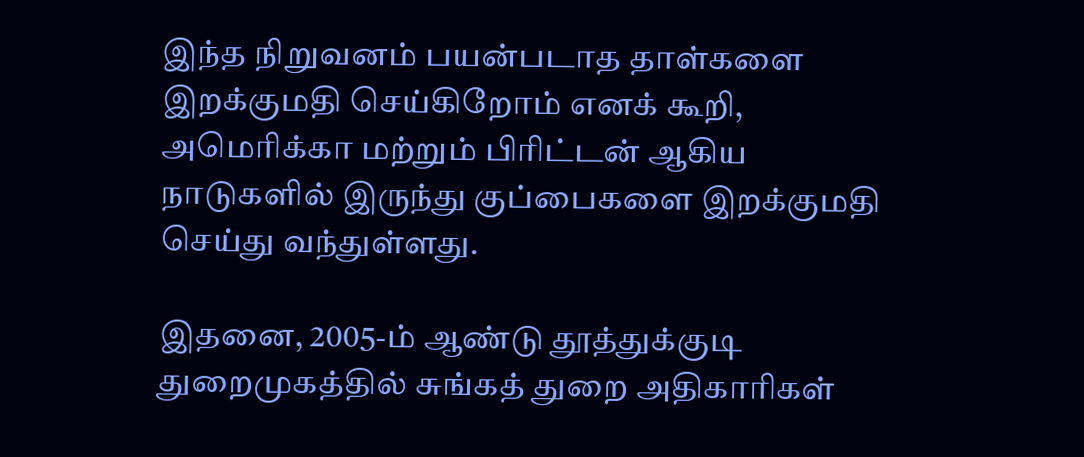இந்த நிறுவனம் பயன்படாத தாள்களை இறக்குமதி செய்கிறோம் எனக் கூறி, அமெரிக்கா மற்றும் பிரிட்டன் ஆகிய நாடுகளில் இருந்து குப்பைகளை இறக்குமதி செய்து வந்துள்ளது.

இதனை, 2005-ம் ஆண்டு தூத்துக்குடி துறைமுகத்தில் சுங்கத் துறை அதிகாரிகள்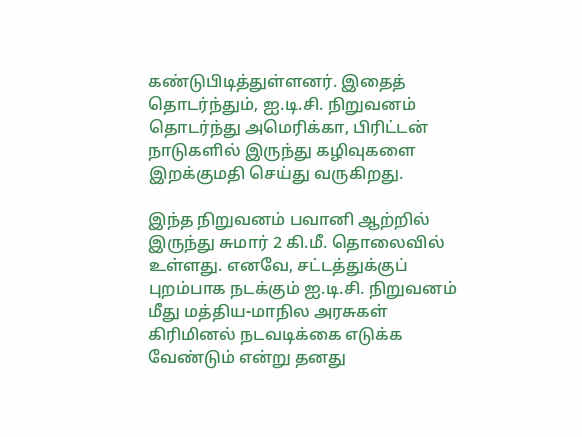கண்டுபிடித்துள்ளனர். இதைத் தொடர்ந்தும், ஐ.டி.சி. நிறுவனம் தொடர்ந்து அமெரிக்கா, பிரிட்டன் நாடுகளில் இருந்து கழிவுகளை இறக்குமதி செய்து வருகிறது.

இந்த நிறுவனம் பவானி ஆற்றில் இருந்து சுமார் 2 கி.மீ. தொலைவில் உள்ளது. எனவே, சட்டத்துக்குப் புறம்பாக நடக்கும் ஐ.டி.சி. நிறுவனம் மீது மத்திய-மாநில அரசுகள் கிரிமினல் நடவடிக்கை எடுக்க வேண்டும் என்று தனது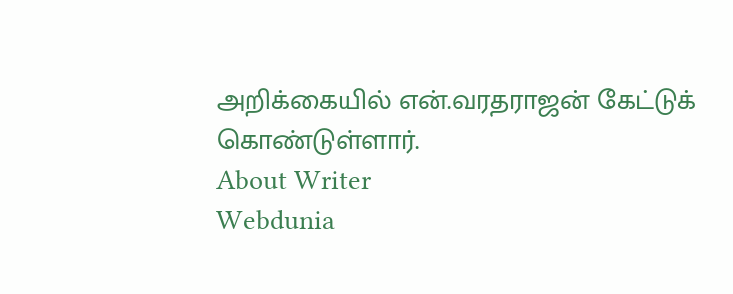அறிக்கையில் என்.வரதராஜன் கேட்டுக் கொண்டுள்ளார்.
About Writer
Webdunia